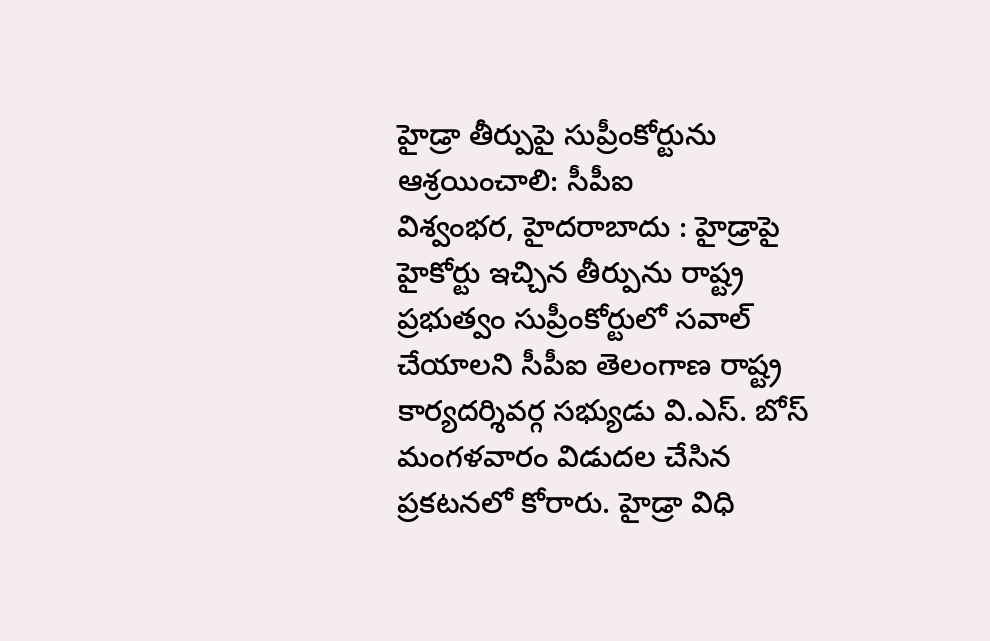హైడ్రా తీర్పుపై సుప్రీంకోర్టును ఆశ్రయించాలి: సీపీఐ
విశ్వంభర, హైదరాబాదు : హైడ్రాపై హైకోర్టు ఇచ్చిన తీర్పును రాష్ట్ర ప్రభుత్వం సుప్రీంకోర్టులో సవాల్ చేయాలని సీపీఐ తెలంగాణ రాష్ట్ర కార్యదర్శివర్గ సభ్యుడు వి.ఎస్. బోస్ మంగళవారం విడుదల చేసిన ప్రకటనలో కోరారు. హైడ్రా విధి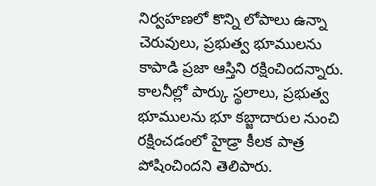నిర్వహణలో కొన్ని లోపాలు ఉన్నా చెరువులు, ప్రభుత్వ భూములను కాపాడి ప్రజా ఆస్తిని రక్షించిందన్నారు. కాలనీల్లో పార్కు స్థలాలు, ప్రభుత్వ భూములను భూ కబ్జాదారుల నుంచి రక్షించడంలో హైడ్రా కీలక పాత్ర పోషించిందని తెలిపారు.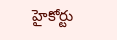హైకోర్టు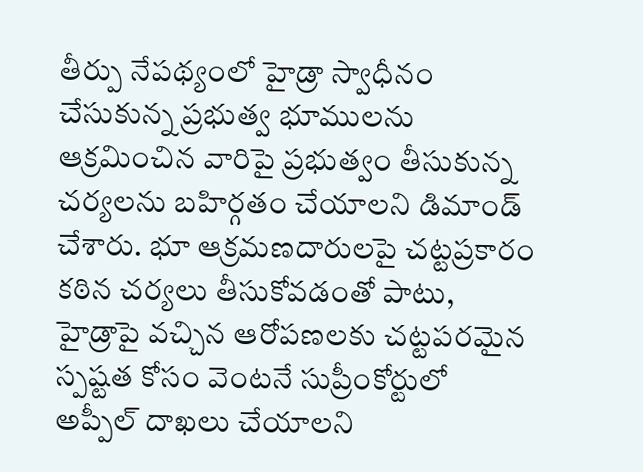తీర్పు నేపథ్యంలో హైడ్రా స్వాధీనం చేసుకున్న ప్రభుత్వ భూములను ఆక్రమించిన వారిపై ప్రభుత్వం తీసుకున్న చర్యలను బహిర్గతం చేయాలని డిమాండ్ చేశారు. భూ ఆక్రమణదారులపై చట్టప్రకారం కఠిన చర్యలు తీసుకోవడంతో పాటు, హైడ్రాపై వచ్చిన ఆరోపణలకు చట్టపరమైన స్పష్టత కోసం వెంటనే సుప్రీంకోర్టులో అప్పీల్ దాఖలు చేయాలని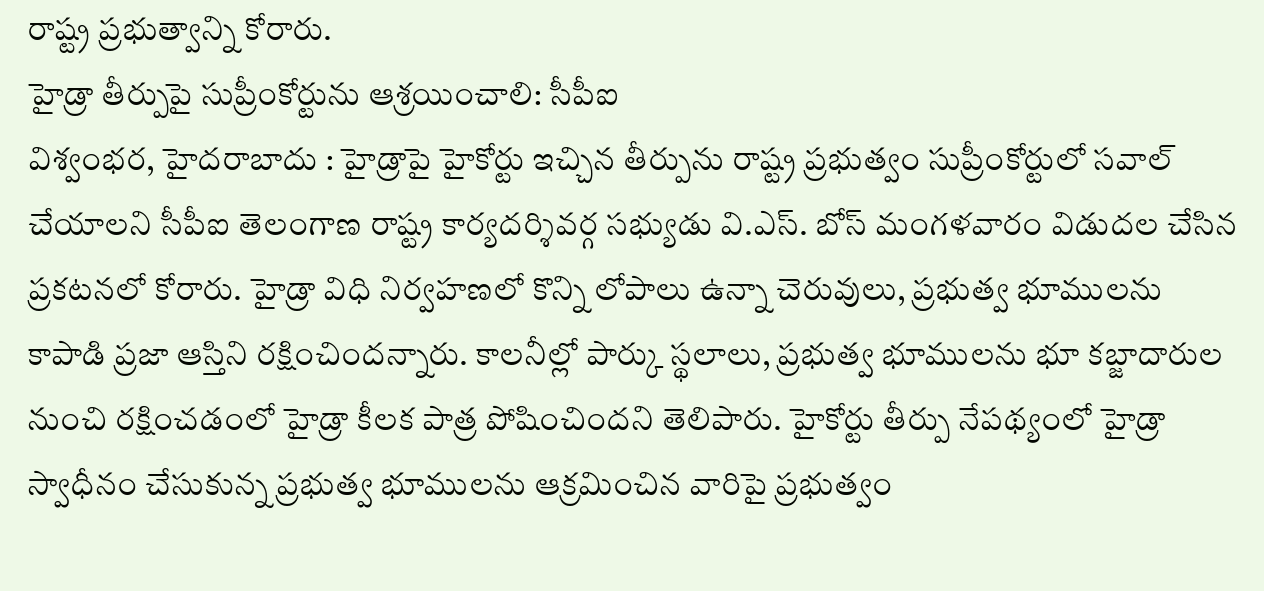రాష్ట్ర ప్రభుత్వాన్ని కోరారు.
హైడ్రా తీర్పుపై సుప్రీంకోర్టును ఆశ్రయించాలి: సీపీఐ
విశ్వంభర, హైదరాబాదు : హైడ్రాపై హైకోర్టు ఇచ్చిన తీర్పును రాష్ట్ర ప్రభుత్వం సుప్రీంకోర్టులో సవాల్ చేయాలని సీపీఐ తెలంగాణ రాష్ట్ర కార్యదర్శివర్గ సభ్యుడు వి.ఎస్. బోస్ మంగళవారం విడుదల చేసిన ప్రకటనలో కోరారు. హైడ్రా విధి నిర్వహణలో కొన్ని లోపాలు ఉన్నా చెరువులు, ప్రభుత్వ భూములను కాపాడి ప్రజా ఆస్తిని రక్షించిందన్నారు. కాలనీల్లో పార్కు స్థలాలు, ప్రభుత్వ భూములను భూ కబ్జాదారుల నుంచి రక్షించడంలో హైడ్రా కీలక పాత్ర పోషించిందని తెలిపారు. హైకోర్టు తీర్పు నేపథ్యంలో హైడ్రా స్వాధీనం చేసుకున్న ప్రభుత్వ భూములను ఆక్రమించిన వారిపై ప్రభుత్వం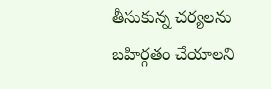తీసుకున్న చర్యలను బహిర్గతం చేయాలని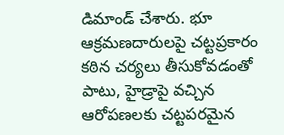డిమాండ్ చేశారు. భూ ఆక్రమణదారులపై చట్టప్రకారం కఠిన చర్యలు తీసుకోవడంతో పాటు, హైడ్రాపై వచ్చిన ఆరోపణలకు చట్టపరమైన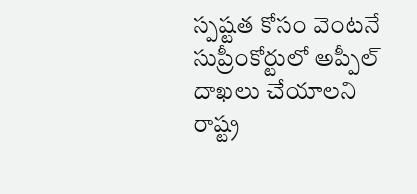స్పష్టత కోసం వెంటనే సుప్రీంకోర్టులో అప్పీల్ దాఖలు చేయాలని రాష్ట్ర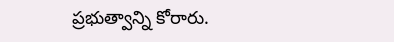ప్రభుత్వాన్ని కోరారు.